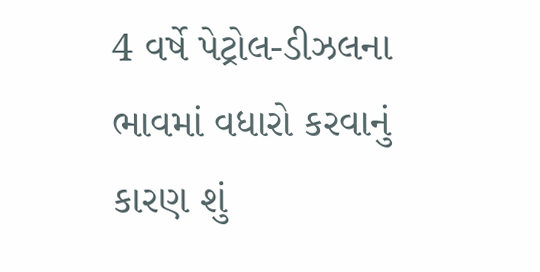4 વર્ષે પેટ્રોલ-ડીઝલના ભાવમાં વધારો કરવાનું કારણ શું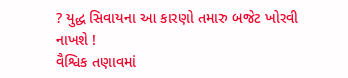? યુદ્ધ સિવાયના આ કારણો તમારુ બજેટ ખોરવી નાખશે !
વૈશ્વિક તણાવમાં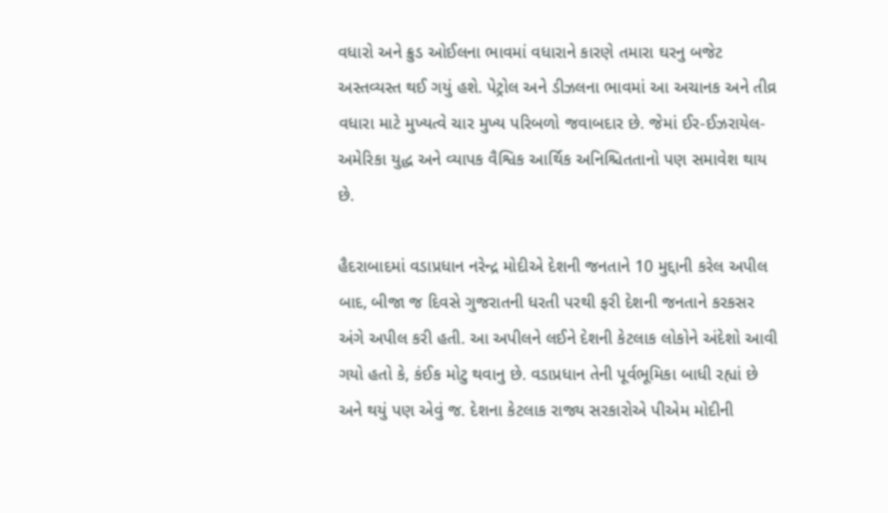વધારો અને ક્રુડ ઓઈલના ભાવમાં વધારાને કારણે તમારા ઘરનુ બજેટ અસ્તવ્યસ્ત થઈ ગયું હશે. પેટ્રોલ અને ડીઝલના ભાવમાં આ અચાનક અને તીવ્ર વધારા માટે મુખ્યત્વે ચાર મુખ્ય પરિબળો જવાબદાર છે. જેમાં ઈર-ઈઝરાયેલ-અમેરિકા યુદ્ધ અને વ્યાપક વૈશ્વિક આર્થિક અનિશ્ચિતતાનો પણ સમાવેશ થાય છે.

હૈદરાબાદમાં વડાપ્રધાન નરેન્દ્ર મોદીએ દેશની જનતાને 10 મુદ્દાની કરેલ અપીલ બાદ, બીજા જ દિવસે ગુજરાતની ધરતી પરથી ફરી દેશની જનતાને કરકસર અંગે અપીલ કરી હતી. આ અપીલને લઈને દેશની કેટલાક લોકોને અંદેશો આવી ગયો હતો કે, કંઈક મોટુ થવાનુ છે. વડાપ્રધાન તેની પૂર્વભૂમિકા બાધી રહ્યાં છે અને થયું પણ એવું જ. દેશના કેટલાક રાજ્ય સરકારોએ પીએમ મોદીની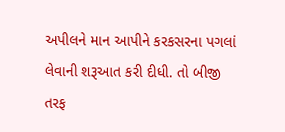અપીલને માન આપીને કરકસરના પગલાં લેવાની શરૂઆત કરી દીધી. તો બીજી તરફ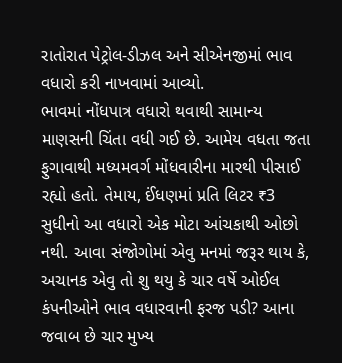રાતોરાત પેટ્રોલ-ડીઝલ અને સીએનજીમાં ભાવ વધારો કરી નાખવામાં આવ્યો.
ભાવમાં નોંધપાત્ર વધારો થવાથી સામાન્ય માણસની ચિંતા વધી ગઈ છે. આમેય વધતા જતા ફુગાવાથી મધ્યમવર્ગ મોંધવારીના મારથી પીસાઈ રહ્યો હતો. તેમાય, ઈંધણમાં પ્રતિ લિટર ₹3 સુધીનો આ વધારો એક મોટા આંચકાથી ઓછો નથી. આવા સંજોગોમાં એવુ મનમાં જરૂર થાય કે, અચાનક એવુ તો શુ થયુ કે ચાર વર્ષે ઓઈલ કંપનીઓને ભાવ વધારવાની ફરજ પડી? આના જવાબ છે ચાર મુખ્ય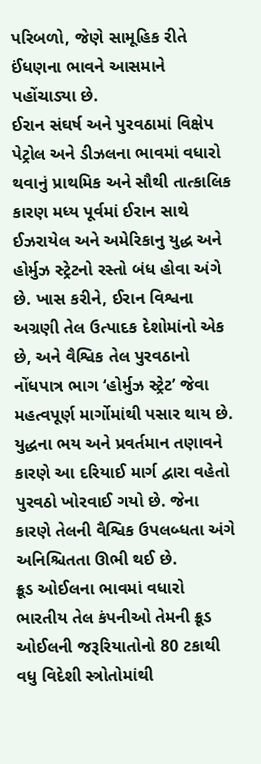પરિબળો, જેણે સામૂહિક રીતે ઈંધણના ભાવને આસમાને પહોંચાડ્યા છે.
ઈરાન સંઘર્ષ અને પુરવઠામાં વિક્ષેપ
પેટ્રોલ અને ડીઝલના ભાવમાં વધારો થવાનું પ્રાથમિક અને સૌથી તાત્કાલિક કારણ મધ્ય પૂર્વમાં ઈરાન સાથે ઈઝરાયેલ અને અમેરિકાનુ યુદ્ધ અને હોર્મુઝ સ્ટ્રેટનો રસ્તો બંધ હોવા અંગે છે. ખાસ કરીને, ઈરાન વિશ્વના અગ્રણી તેલ ઉત્પાદક દેશોમાંનો એક છે, અને વૈશ્વિક તેલ પુરવઠાનો નોંધપાત્ર ભાગ ‘હોર્મુઝ સ્ટ્રેટ’ જેવા મહત્વપૂર્ણ માર્ગોમાંથી પસાર થાય છે. યુદ્ધના ભય અને પ્રવર્તમાન તણાવને કારણે આ દરિયાઈ માર્ગ દ્વારા વહેતો પુરવઠો ખોરવાઈ ગયો છે. જેના કારણે તેલની વૈશ્વિક ઉપલબ્ધતા અંગે અનિશ્ચિતતા ઊભી થઈ છે.
ક્રૂડ ઓઈલના ભાવમાં વધારો
ભારતીય તેલ કંપનીઓ તેમની ક્રૂડ ઓઈલની જરૂરિયાતોનો 80 ટકાથી વધુ વિદેશી સ્ત્રોતોમાંથી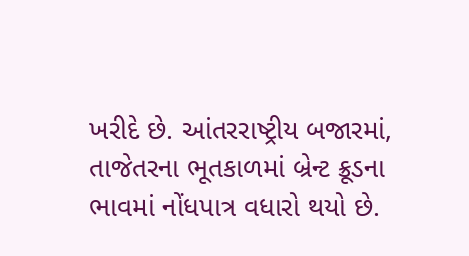ખરીદે છે. આંતરરાષ્ટ્રીય બજારમાં, તાજેતરના ભૂતકાળમાં બ્રેન્ટ ક્રૂડના ભાવમાં નોંધપાત્ર વધારો થયો છે.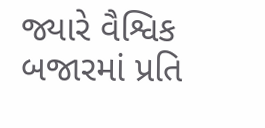જ્યારે વૈશ્વિક બજારમાં પ્રતિ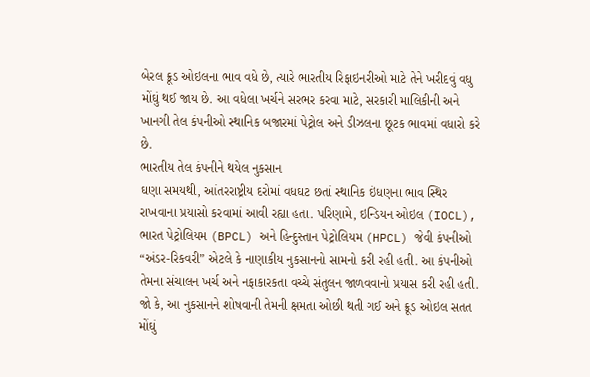બેરલ ક્રૂડ ઓઇલના ભાવ વધે છે, ત્યારે ભારતીય રિફાઇનરીઓ માટે તેને ખરીદવું વધુ મોંઘું થઈ જાય છે. આ વધેલા ખર્ચને સરભર કરવા માટે, સરકારી માલિકીની અને ખાનગી તેલ કંપનીઓ સ્થાનિક બજારમાં પેટ્રોલ અને ડીઝલના છૂટક ભાવમાં વધારો કરે છે.
ભારતીય તેલ કંપનીને થયેલ નુકસાન
ઘણા સમયથી, આંતરરાષ્ટ્રીય દરોમાં વધઘટ છતાં સ્થાનિક ઇંધણના ભાવ સ્થિર રાખવાના પ્રયાસો કરવામાં આવી રહ્યા હતા. પરિણામે, ઇન્ડિયન ઓઇલ (IOCL), ભારત પેટ્રોલિયમ (BPCL) અને હિન્દુસ્તાન પેટ્રોલિયમ (HPCL) જેવી કંપનીઓ “અંડર-રિકવરી” એટલે કે નાણાકીય નુકસાનનો સામનો કરી રહી હતી. આ કંપનીઓ તેમના સંચાલન ખર્ચ અને નફાકારકતા વચ્ચે સંતુલન જાળવવાનો પ્રયાસ કરી રહી હતી. જો કે, આ નુકસાનને શોષવાની તેમની ક્ષમતા ઓછી થતી ગઈ અને ક્રૂડ ઓઇલ સતત મોંઘું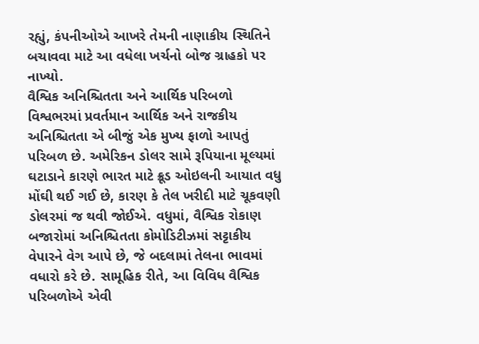રહ્યું, કંપનીઓએ આખરે તેમની નાણાકીય સ્થિતિને બચાવવા માટે આ વધેલા ખર્ચનો બોજ ગ્રાહકો પર નાખ્યો.
વૈશ્વિક અનિશ્ચિતતા અને આર્થિક પરિબળો
વિશ્વભરમાં પ્રવર્તમાન આર્થિક અને રાજકીય અનિશ્ચિતતા એ બીજું એક મુખ્ય ફાળો આપતું પરિબળ છે. અમેરિકન ડોલર સામે રૂપિયાના મૂલ્યમાં ઘટાડાને કારણે ભારત માટે ક્રૂડ ઓઇલની આયાત વધુ મોંઘી થઈ ગઈ છે, કારણ કે તેલ ખરીદી માટે ચૂકવણી ડોલરમાં જ થવી જોઈએ. વધુમાં, વૈશ્વિક રોકાણ બજારોમાં અનિશ્ચિતતા કોમોડિટીઝમાં સટ્ટાકીય વેપારને વેગ આપે છે, જે બદલામાં તેલના ભાવમાં વધારો કરે છે. સામૂહિક રીતે, આ વિવિધ વૈશ્વિક પરિબળોએ એવી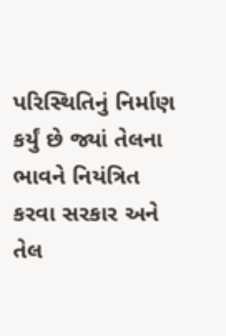પરિસ્થિતિનું નિર્માણ કર્યું છે જ્યાં તેલના ભાવને નિયંત્રિત કરવા સરકાર અને તેલ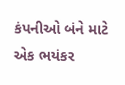કંપનીઓ બંને માટે એક ભયંકર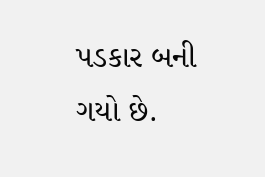પડકાર બની ગયો છે.